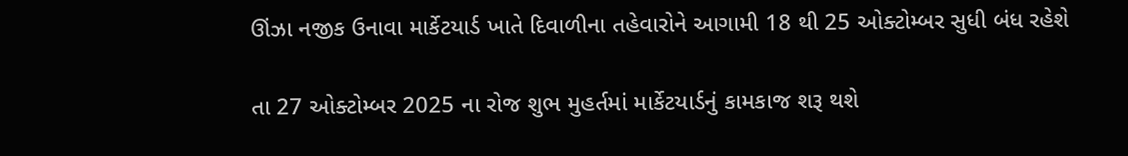ઊંઝા નજીક ઉનાવા માર્કેટયાર્ડ ખાતે દિવાળીના તહેવારોને આગામી 18 થી 25 ઓક્ટોમ્બર સુધી બંધ રહેશે

તા 27 ઓક્ટોમ્બર 2025 ના રોજ શુભ મુહર્તમાં માર્કેટયાર્ડનું કામકાજ શરૂ થશે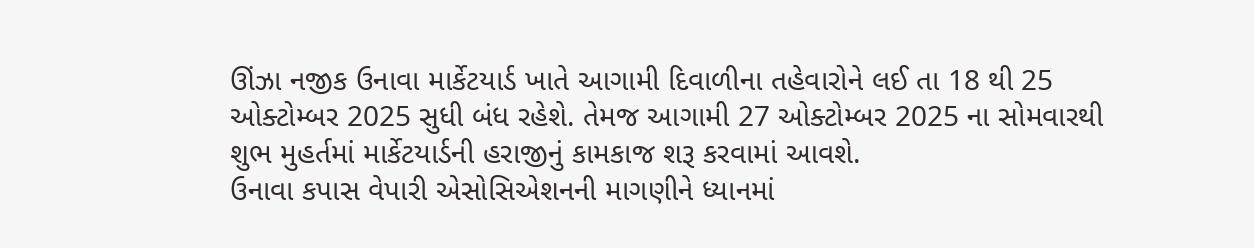ઊંઝા નજીક ઉનાવા માર્કેટયાર્ડ ખાતે આગામી દિવાળીના તહેવારોને લઈ તા 18 થી 25 ઓક્ટોમ્બર 2025 સુધી બંધ રહેશે. તેમજ આગામી 27 ઓક્ટોમ્બર 2025 ના સોમવારથી શુભ મુહર્તમાં માર્કેટયાર્ડની હરાજીનું કામકાજ શરૂ કરવામાં આવશે.
ઉનાવા કપાસ વેપારી એસોસિએશનની માગણીને ધ્યાનમાં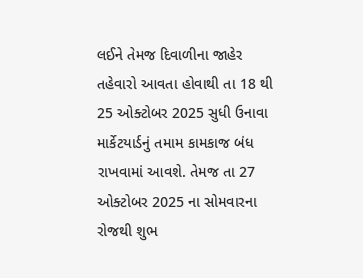લઈને તેમજ દિવાળીના જાહેર તહેવારો આવતા હોવાથી તા 18 થી 25 ઓક્ટોબર 2025 સુધી ઉનાવા માર્કેટયાર્ડનું તમામ કામકાજ બંધ રાખવામાં આવશે. તેમજ તા 27 ઓક્ટોબર 2025 ના સોમવારના રોજથી શુભ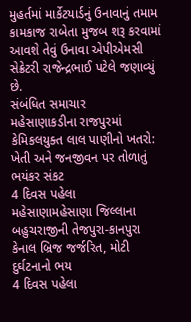મુહર્તમાં માર્કેટયાર્ડનું ઉનાવાનું તમામ કામકાજ રાબેતા મુજબ શરૂ કરવામાં આવશે તેવું ઉનાવા એપીએમસી સેક્રેટરી રાજેન્દ્રભાઈ પટેલે જણાવ્યું છે.
સંબંધિત સમાચાર
મહેસાણાકડીના રાજપુરમાં કેમિકલયુક્ત લાલ પાણીનો ખતરો: ખેતી અને જનજીવન પર તોળાતું ભયંકર સંકટ
4 દિવસ પહેલા
મહેસાણામહેસાણા જિલ્લાના બહુચરાજીની તેજપુરા-કાનપુરા કેનાલ બ્રિજ જર્જરિત, મોટી દુર્ઘટનાનો ભય
4 દિવસ પહેલા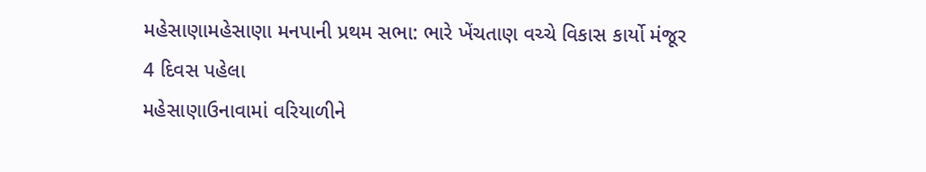મહેસાણામહેસાણા મનપાની પ્રથમ સભા: ભારે ખેંચતાણ વચ્ચે વિકાસ કાર્યો મંજૂર
4 દિવસ પહેલા
મહેસાણાઉનાવામાં વરિયાળીને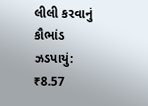લીલી કરવાનું કૌભાંડ ઝડપાયું: ₹8.57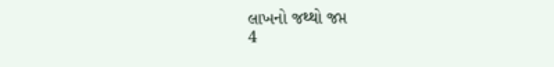લાખનો જથ્થો જપ્ત
4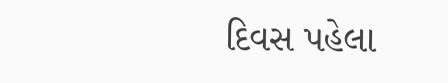દિવસ પહેલા